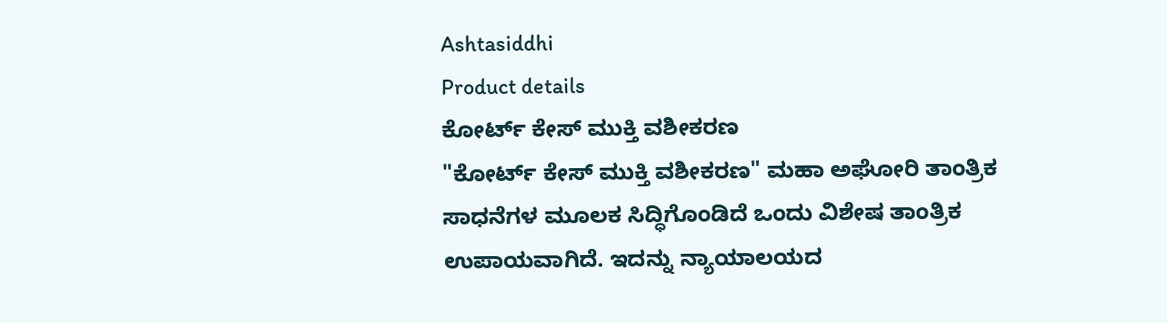Ashtasiddhi
Product details
ಕೋರ್ಟ್ ಕೇಸ್ ಮುಕ್ತಿ ವಶೀಕರಣ
"ಕೋರ್ಟ್ ಕೇಸ್ ಮುಕ್ತಿ ವಶೀಕರಣ" ಮಹಾ ಅಘೋರಿ ತಾಂತ್ರಿಕ ಸಾಧನೆಗಳ ಮೂಲಕ ಸಿದ್ಧಿಗೊಂಡಿದೆ ಒಂದು ವಿಶೇಷ ತಾಂತ್ರಿಕ ಉಪಾಯವಾಗಿದೆ. ಇದನ್ನು ನ್ಯಾಯಾಲಯದ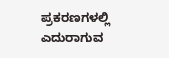ಪ್ರಕರಣಗಳಲ್ಲಿ ಎದುರಾಗುವ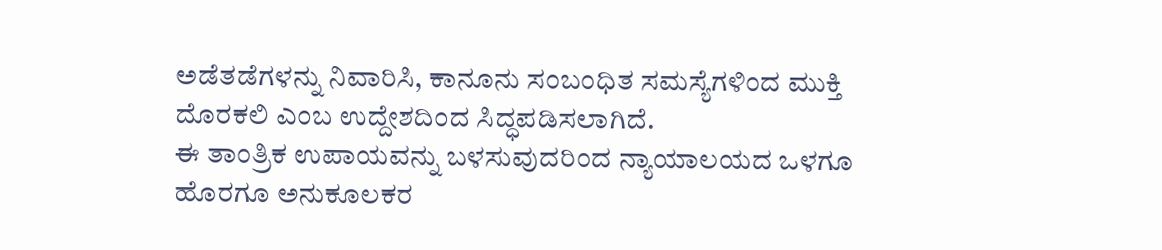ಅಡೆತಡೆಗಳನ್ನು ನಿವಾರಿಸಿ, ಕಾನೂನು ಸಂಬಂಧಿತ ಸಮಸ್ಯೆಗಳಿಂದ ಮುಕ್ತಿ ದೊರಕಲಿ ಎಂಬ ಉದ್ದೇಶದಿಂದ ಸಿದ್ಧಪಡಿಸಲಾಗಿದೆ.
ಈ ತಾಂತ್ರಿಕ ಉಪಾಯವನ್ನು ಬಳಸುವುದರಿಂದ ನ್ಯಾಯಾಲಯದ ಒಳಗೂ ಹೊರಗೂ ಅನುಕೂಲಕರ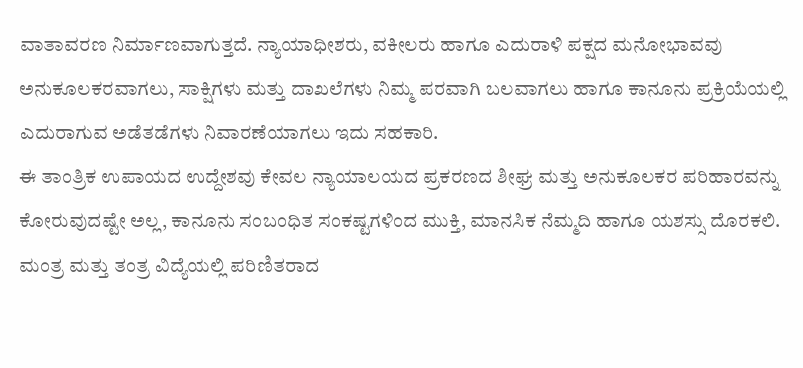ವಾತಾವರಣ ನಿರ್ಮಾಣವಾಗುತ್ತದೆ. ನ್ಯಾಯಾಧೀಶರು, ವಕೀಲರು ಹಾಗೂ ಎದುರಾಳಿ ಪಕ್ಷದ ಮನೋಭಾವವು ಅನುಕೂಲಕರವಾಗಲು, ಸಾಕ್ಷಿಗಳು ಮತ್ತು ದಾಖಲೆಗಳು ನಿಮ್ಮ ಪರವಾಗಿ ಬಲವಾಗಲು ಹಾಗೂ ಕಾನೂನು ಪ್ರಕ್ರಿಯೆಯಲ್ಲಿ ಎದುರಾಗುವ ಅಡೆತಡೆಗಳು ನಿವಾರಣೆಯಾಗಲು ಇದು ಸಹಕಾರಿ.
ಈ ತಾಂತ್ರಿಕ ಉಪಾಯದ ಉದ್ದೇಶವು ಕೇವಲ ನ್ಯಾಯಾಲಯದ ಪ್ರಕರಣದ ಶೀಘ್ರ ಮತ್ತು ಅನುಕೂಲಕರ ಪರಿಹಾರವನ್ನು ಕೋರುವುದಷ್ಟೇ ಅಲ್ಲ, ಕಾನೂನು ಸಂಬಂಧಿತ ಸಂಕಷ್ಟಗಳಿಂದ ಮುಕ್ತಿ, ಮಾನಸಿಕ ನೆಮ್ಮದಿ ಹಾಗೂ ಯಶಸ್ಸು ದೊರಕಲಿ.
ಮಂತ್ರ ಮತ್ತು ತಂತ್ರ ವಿದ್ಯೆಯಲ್ಲಿ ಪರಿಣಿತರಾದ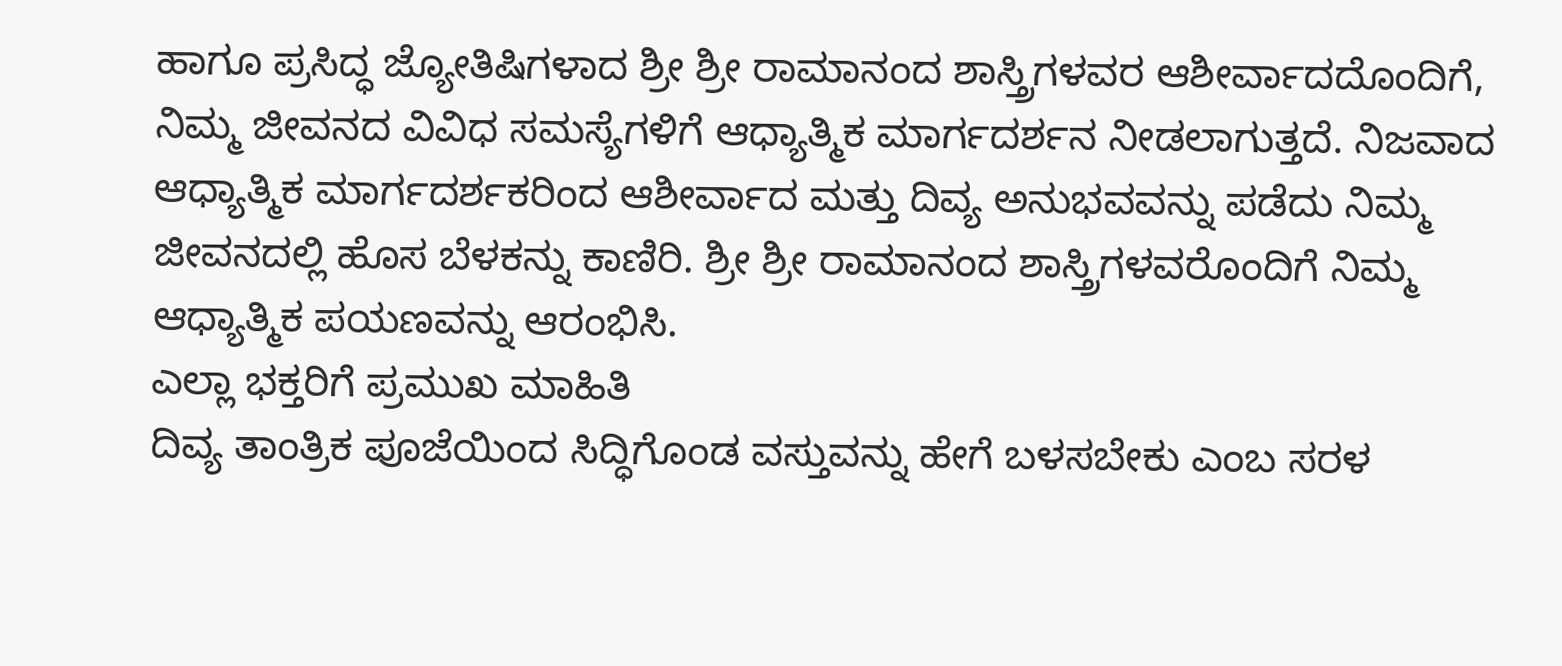ಹಾಗೂ ಪ್ರಸಿದ್ಧ ಜ್ಯೋತಿಷಿಗಳಾದ ಶ್ರೀ ಶ್ರೀ ರಾಮಾನಂದ ಶಾಸ್ತ್ರಿಗಳವರ ಆಶೀರ್ವಾದದೊಂದಿಗೆ, ನಿಮ್ಮ ಜೀವನದ ವಿವಿಧ ಸಮಸ್ಯೆಗಳಿಗೆ ಆಧ್ಯಾತ್ಮಿಕ ಮಾರ್ಗದರ್ಶನ ನೀಡಲಾಗುತ್ತದೆ. ನಿಜವಾದ ಆಧ್ಯಾತ್ಮಿಕ ಮಾರ್ಗದರ್ಶಕರಿಂದ ಆಶೀರ್ವಾದ ಮತ್ತು ದಿವ್ಯ ಅನುಭವವನ್ನು ಪಡೆದು ನಿಮ್ಮ ಜೀವನದಲ್ಲಿ ಹೊಸ ಬೆಳಕನ್ನು ಕಾಣಿರಿ. ಶ್ರೀ ಶ್ರೀ ರಾಮಾನಂದ ಶಾಸ್ತ್ರಿಗಳವರೊಂದಿಗೆ ನಿಮ್ಮ ಆಧ್ಯಾತ್ಮಿಕ ಪಯಣವನ್ನು ಆರಂಭಿಸಿ.
ಎಲ್ಲಾ ಭಕ್ತರಿಗೆ ಪ್ರಮುಖ ಮಾಹಿತಿ
ದಿವ್ಯ ತಾಂತ್ರಿಕ ಪೂಜೆಯಿಂದ ಸಿದ್ಧಿಗೊಂಡ ವಸ್ತುವನ್ನು ಹೇಗೆ ಬಳಸಬೇಕು ಎಂಬ ಸರಳ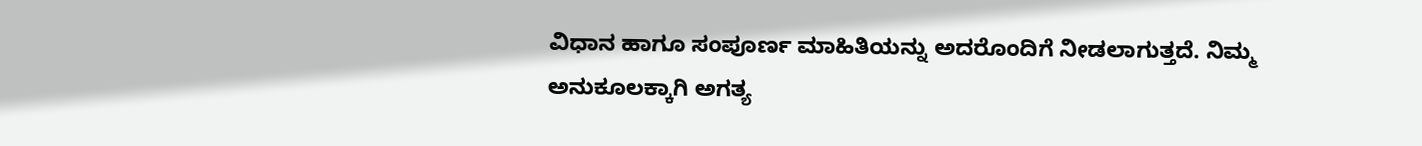ವಿಧಾನ ಹಾಗೂ ಸಂಪೂರ್ಣ ಮಾಹಿತಿಯನ್ನು ಅದರೊಂದಿಗೆ ನೀಡಲಾಗುತ್ತದೆ. ನಿಮ್ಮ ಅನುಕೂಲಕ್ಕಾಗಿ ಅಗತ್ಯ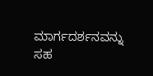ಮಾರ್ಗದರ್ಶನವನ್ನು ಸಹ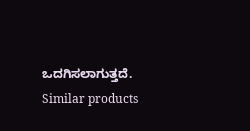ಒದಗಿಸಲಾಗುತ್ತದೆ.
Similar products